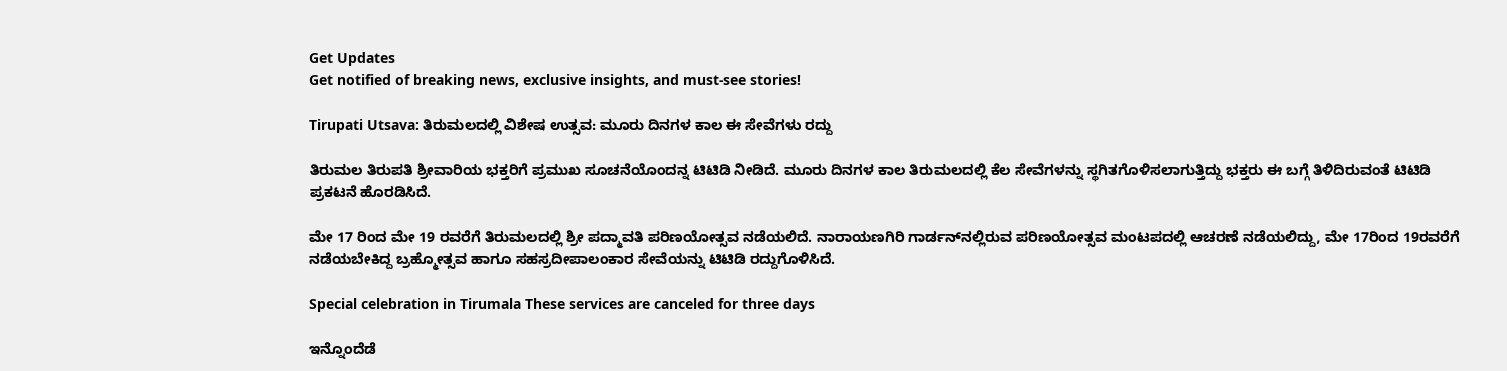Get Updates
Get notified of breaking news, exclusive insights, and must-see stories!

Tirupati Utsava: ತಿರುಮಲದಲ್ಲಿ ವಿಶೇಷ ಉತ್ಸವ: ಮೂರು ದಿನಗಳ ಕಾಲ ಈ ಸೇವೆಗಳು ರದ್ದು

ತಿರುಮಲ ತಿರುಪತಿ ಶ್ರೀವಾರಿಯ ಭಕ್ತರಿಗೆ ಪ್ರಮುಖ ಸೂಚನೆಯೊಂದನ್ನ ಟಿಟಿಡಿ ನೀಡಿದೆ. ಮೂರು ದಿನಗಳ ಕಾಲ ತಿರುಮಲದಲ್ಲಿ ಕೆಲ ಸೇವೆಗಳನ್ನು ಸ್ಥಗಿತಗೊಳಿಸಲಾಗುತ್ತಿದ್ದು ಭಕ್ತರು ಈ ಬಗ್ಗೆ ತಿಳಿದಿರುವಂತೆ ಟಿಟಿಡಿ ಪ್ರಕಟನೆ ಹೊರಡಿಸಿದೆ.

ಮೇ 17 ರಿಂದ ಮೇ 19 ರವರೆಗೆ ತಿರುಮಲದಲ್ಲಿ ಶ್ರೀ ಪದ್ಮಾವತಿ ಪರಿಣಯೋತ್ಸವ ನಡೆಯಲಿದೆ. ನಾರಾಯಣಗಿರಿ ಗಾರ್ಡನ್‌ನಲ್ಲಿರುವ ಪರಿಣಯೋತ್ಸವ ಮಂಟಪದಲ್ಲಿ ಆಚರಣೆ ನಡೆಯಲಿದ್ದು, ಮೇ 17ರಿಂದ 19ರವರೆಗೆ ನಡೆಯಬೇಕಿದ್ದ ಬ್ರಹ್ಮೋತ್ಸವ ಹಾಗೂ ಸಹಸ್ರದೀಪಾಲಂಕಾರ ಸೇವೆಯನ್ನು ಟಿಟಿಡಿ ರದ್ದುಗೊಳಿಸಿದೆ.

Special celebration in Tirumala These services are canceled for three days

ಇನ್ನೊಂದೆಡೆ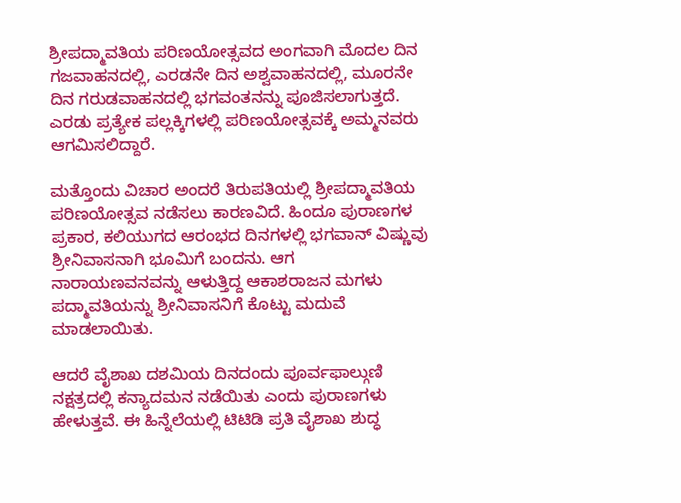ಶ್ರೀಪದ್ಮಾವತಿಯ ಪರಿಣಯೋತ್ಸವದ ಅಂಗವಾಗಿ ಮೊದಲ ದಿನ ಗಜವಾಹನದಲ್ಲಿ, ಎರಡನೇ ದಿನ ಅಶ್ವವಾಹನದಲ್ಲಿ, ಮೂರನೇ ದಿನ ಗರುಡವಾಹನದಲ್ಲಿ ಭಗವಂತನನ್ನು ಪೂಜಿಸಲಾಗುತ್ತದೆ. ಎರಡು ಪ್ರತ್ಯೇಕ ಪಲ್ಲಕ್ಕಿಗಳಲ್ಲಿ ಪರಿಣಯೋತ್ಸವಕ್ಕೆ ಅಮ್ಮನವರು ಆಗಮಿಸಲಿದ್ದಾರೆ.

ಮತ್ತೊಂದು ವಿಚಾರ ಅಂದರೆ ತಿರುಪತಿಯಲ್ಲಿ ಶ್ರೀಪದ್ಮಾವತಿಯ ಪರಿಣಯೋತ್ಸವ ನಡೆಸಲು ಕಾರಣವಿದೆ. ಹಿಂದೂ ಪುರಾಣಗಳ ಪ್ರಕಾರ, ಕಲಿಯುಗದ ಆರಂಭದ ದಿನಗಳಲ್ಲಿ ಭಗವಾನ್ ವಿಷ್ಣುವು ಶ್ರೀನಿವಾಸನಾಗಿ ಭೂಮಿಗೆ ಬಂದನು. ಆಗ ನಾರಾಯಣವನವನ್ನು ಆಳುತ್ತಿದ್ದ ಆಕಾಶರಾಜನ ಮಗಳು ಪದ್ಮಾವತಿಯನ್ನು ಶ್ರೀನಿವಾಸನಿಗೆ ಕೊಟ್ಟು ಮದುವೆ ಮಾಡಲಾಯಿತು.

ಆದರೆ ವೈಶಾಖ ದಶಮಿಯ ದಿನದಂದು ಪೂರ್ವಫಾಲ್ಗುಣಿ ನಕ್ಷತ್ರದಲ್ಲಿ ಕನ್ಯಾದಮನ ನಡೆಯಿತು ಎಂದು ಪುರಾಣಗಳು ಹೇಳುತ್ತವೆ. ಈ ಹಿನ್ನೆಲೆಯಲ್ಲಿ ಟಿಟಿಡಿ ಪ್ರತಿ ವೈಶಾಖ ಶುದ್ಧ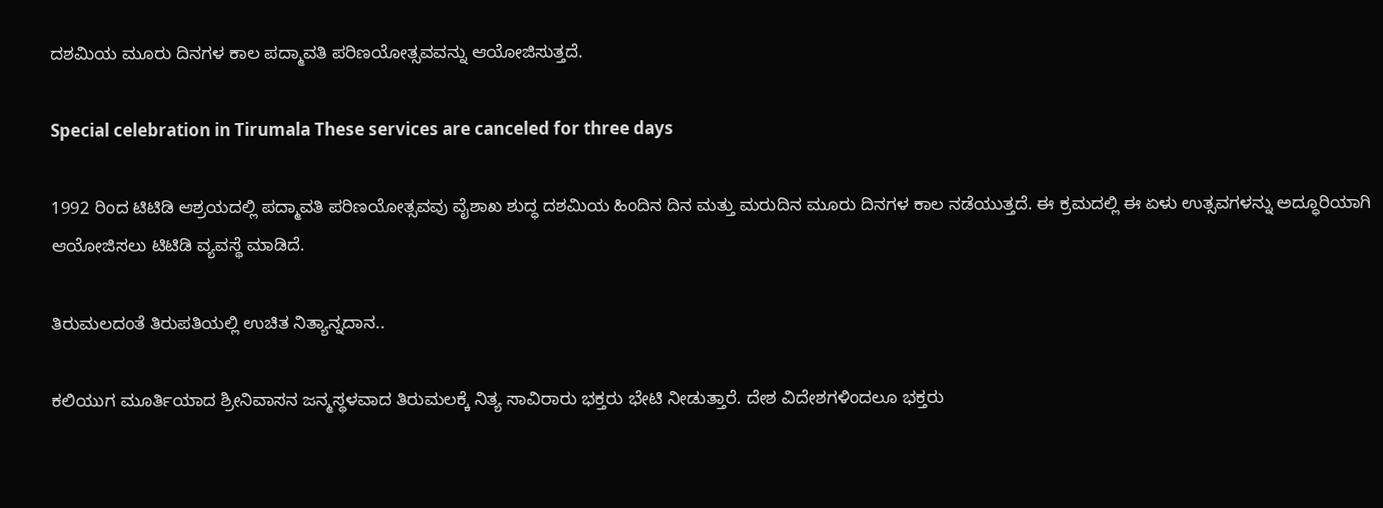ದಶಮಿಯ ಮೂರು ದಿನಗಳ ಕಾಲ ಪದ್ಮಾವತಿ ಪರಿಣಯೋತ್ಸವವನ್ನು ಆಯೋಜಿಸುತ್ತದೆ.

Special celebration in Tirumala These services are canceled for three days

1992 ರಿಂದ ಟಿಟಿಡಿ ಆಶ್ರಯದಲ್ಲಿ ಪದ್ಮಾವತಿ ಪರಿಣಯೋತ್ಸವವು ವೈಶಾಖ ಶುದ್ಧ ದಶಮಿಯ ಹಿಂದಿನ ದಿನ ಮತ್ತು ಮರುದಿನ ಮೂರು ದಿನಗಳ ಕಾಲ ನಡೆಯುತ್ತದೆ. ಈ ಕ್ರಮದಲ್ಲಿ ಈ ಏಳು ಉತ್ಸವಗಳನ್ನು ಅದ್ಧೂರಿಯಾಗಿ ಆಯೋಜಿಸಲು ಟಿಟಿಡಿ ವ್ಯವಸ್ಥೆ ಮಾಡಿದೆ.

ತಿರುಮಲದಂತೆ ತಿರುಪತಿಯಲ್ಲಿ ಉಚಿತ ನಿತ್ಯಾನ್ನದಾನ..

ಕಲಿಯುಗ ಮೂರ್ತಿಯಾದ ಶ್ರೀನಿವಾಸನ ಜನ್ಮಸ್ಥಳವಾದ ತಿರುಮಲಕ್ಕೆ ನಿತ್ಯ ಸಾವಿರಾರು ಭಕ್ತರು ಭೇಟಿ ನೀಡುತ್ತಾರೆ. ದೇಶ ವಿದೇಶಗಳಿಂದಲೂ ಭಕ್ತರು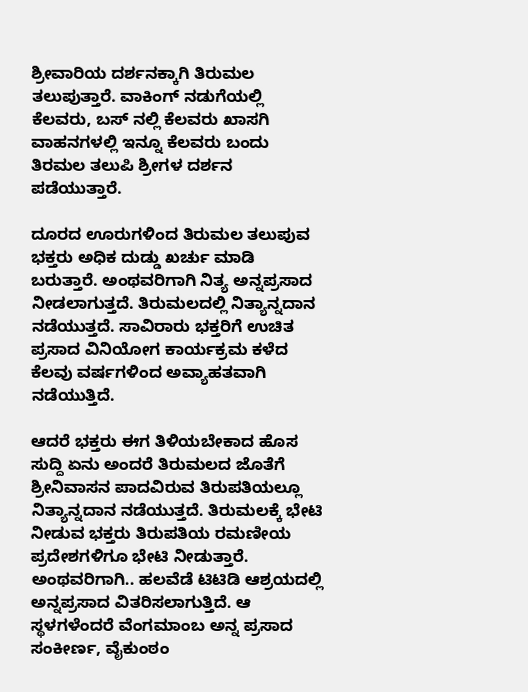ಶ್ರೀವಾರಿಯ ದರ್ಶನಕ್ಕಾಗಿ ತಿರುಮಲ ತಲುಪುತ್ತಾರೆ. ವಾಕಿಂಗ್ ನಡುಗೆಯಲ್ಲಿ ಕೆಲವರು, ಬಸ್ ನಲ್ಲಿ ಕೆಲವರು ಖಾಸಗಿ ವಾಹನಗಳಲ್ಲಿ ಇನ್ನೂ ಕೆಲವರು ಬಂದು ತಿರಮಲ ತಲುಪಿ ಶ್ರೀಗಳ ದರ್ಶನ ಪಡೆಯುತ್ತಾರೆ.

ದೂರದ ಊರುಗಳಿಂದ ತಿರುಮಲ ತಲುಪುವ ಭಕ್ತರು ಅಧಿಕ ದುಡ್ಡು ಖರ್ಚು ಮಾಡಿ ಬರುತ್ತಾರೆ. ಅಂಥವರಿಗಾಗಿ ನಿತ್ಯ ಅನ್ನಪ್ರಸಾದ ನೀಡಲಾಗುತ್ತದೆ. ತಿರುಮಲದಲ್ಲಿ ನಿತ್ಯಾನ್ನದಾನ ನಡೆಯುತ್ತದೆ. ಸಾವಿರಾರು ಭಕ್ತರಿಗೆ ಉಚಿತ ಪ್ರಸಾದ ವಿನಿಯೋಗ ಕಾರ್ಯಕ್ರಮ ಕಳೆದ ಕೆಲವು ವರ್ಷಗಳಿಂದ ಅವ್ಯಾಹತವಾಗಿ ನಡೆಯುತ್ತಿದೆ.

ಆದರೆ ಭಕ್ತರು ಈಗ ತಿಳಿಯಬೇಕಾದ ಹೊಸ ಸುದ್ದಿ ಏನು ಅಂದರೆ ತಿರುಮಲದ ಜೊತೆಗೆ ಶ್ರೀನಿವಾಸನ ಪಾದವಿರುವ ತಿರುಪತಿಯಲ್ಲೂ ನಿತ್ಯಾನ್ನದಾನ ನಡೆಯುತ್ತದೆ. ತಿರುಮಲಕ್ಕೆ ಭೇಟಿ ನೀಡುವ ಭಕ್ತರು ತಿರುಪತಿಯ ರಮಣೀಯ ಪ್ರದೇಶಗಳಿಗೂ ಭೇಟಿ ನೀಡುತ್ತಾರೆ. ಅಂಥವರಿಗಾಗಿ.. ಹಲವೆಡೆ ಟಿಟಿಡಿ ಆಶ್ರಯದಲ್ಲಿ ಅನ್ನಪ್ರಸಾದ ವಿತರಿಸಲಾಗುತ್ತಿದೆ. ಆ ಸ್ಥಳಗಳೆಂದರೆ ವೆಂಗಮಾಂಬ ಅನ್ನ ಪ್ರಸಾದ ಸಂಕೀರ್ಣ, ವೈಕುಂಠಂ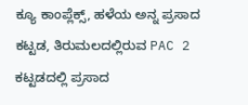ಕ್ಯೂ ಕಾಂಪ್ಲೆಕ್ಸ್, ಹಳೆಯ ಅನ್ನ ಪ್ರಸಾದ ಕಟ್ಟಡ, ತಿರುಮಲದಲ್ಲಿರುವ PAC 2 ಕಟ್ಟಡದಲ್ಲಿ ಪ್ರಸಾದ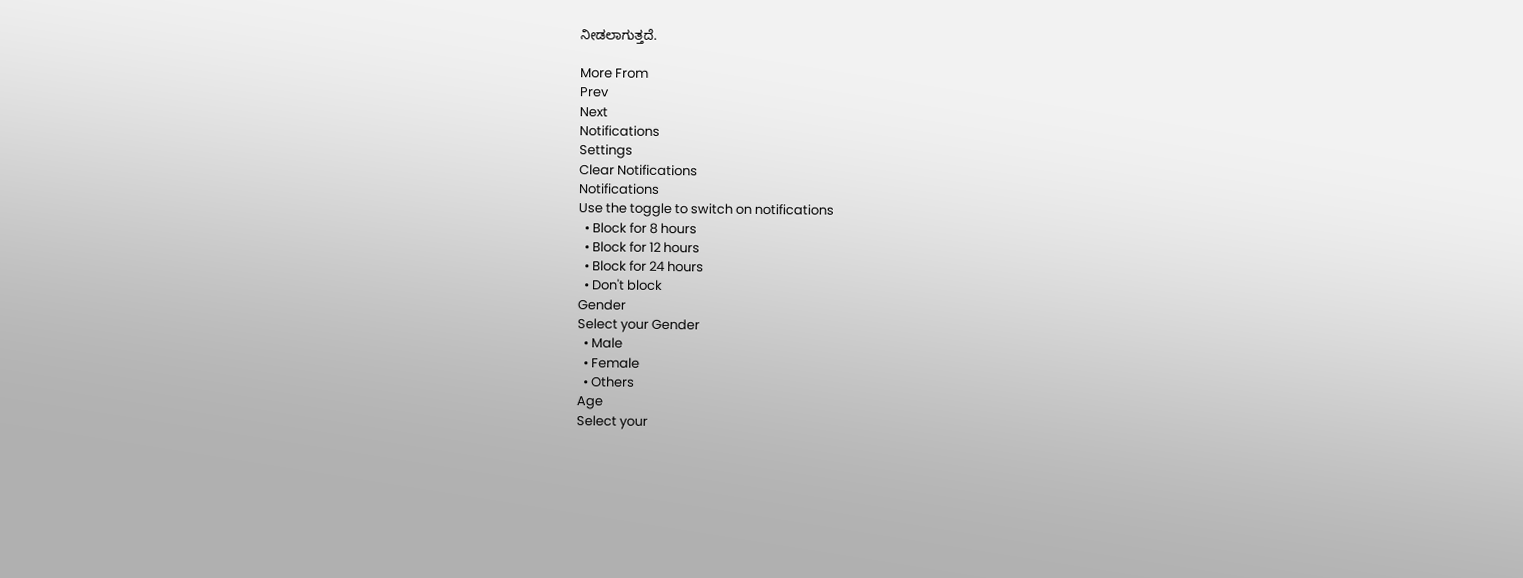ನೀಡಲಾಗುತ್ತದೆ.

More From
Prev
Next
Notifications
Settings
Clear Notifications
Notifications
Use the toggle to switch on notifications
  • Block for 8 hours
  • Block for 12 hours
  • Block for 24 hours
  • Don't block
Gender
Select your Gender
  • Male
  • Female
  • Others
Age
Select your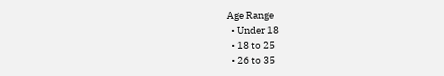Age Range
  • Under 18
  • 18 to 25
  • 26 to 35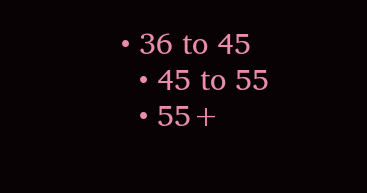• 36 to 45
  • 45 to 55
  • 55+